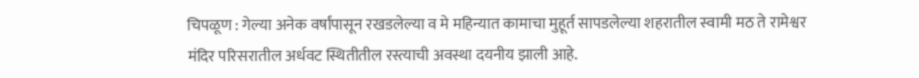चिपळूण : गेल्या अनेक वर्षांपासून रखडलेल्या व मे महिन्यात कामाचा मुहूर्त सापडलेल्या शहरातील स्वामी मठ ते रामेश्वर मंदिर परिसरातील अर्धवट स्थितीतील रस्त्याची अवस्था दयनीय झाली आहे.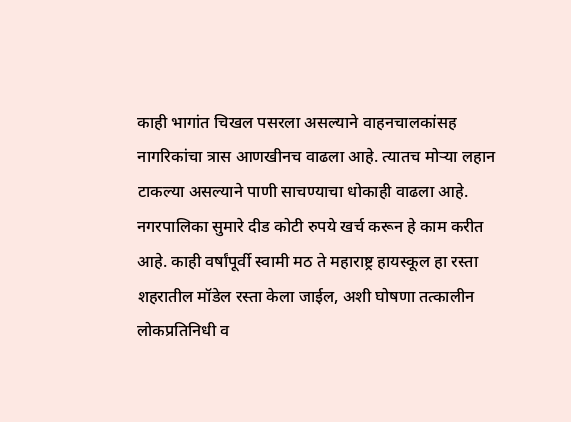काही भागांत चिखल पसरला असल्याने वाहनचालकांसह नागरिकांचा त्रास आणखीनच वाढला आहे. त्यातच मोऱ्या लहान टाकल्या असल्याने पाणी साचण्याचा धोकाही वाढला आहे.
नगरपालिका सुमारे दीड कोटी रुपये खर्च करून हे काम करीत आहे. काही वर्षांपूर्वी स्वामी मठ ते महाराष्ट्र हायस्कूल हा रस्ता शहरातील मॉडेल रस्ता केला जाईल, अशी घोषणा तत्कालीन लोकप्रतिनिधी व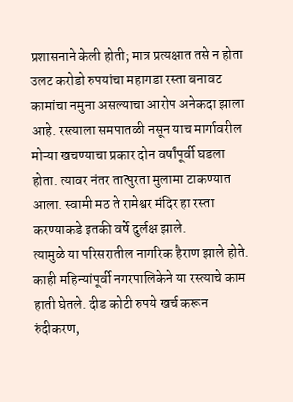प्रशासनाने केली होती; मात्र प्रत्यक्षात तसे न होता उलट करोडो रुपयांचा महागडा रस्ता बनावट कामांचा नमुना असल्याचा आरोप अनेकदा झाला आहे. रस्त्याला समपातळी नसून याच मार्गावरील मोऱ्या खचण्याचा प्रकार दोन वर्षांपूर्वी घडला होता. त्यावर नंतर तात्पुरता मुलामा टाकण्यात आला. स्वामी मठ ते रामेश्वर मंदिर हा रस्ता करण्याकडे इतकी वर्षे दुर्लक्ष झाले.
त्यामुळे या परिसरातील नागरिक हैराण झाले होते. काही महिन्यांपूर्वी नगरपालिकेने या रस्त्याचे काम हाती घेतले. दीड कोटी रुपये खर्च करून रुंदीकरण,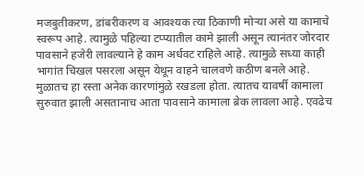मजबुतीकरण, डांबरीकरण व आवश्यक त्या ठिकाणी मोऱ्या असे या कामाचे स्वरूप आहे. त्यामुळे पहिल्या टप्प्यातील कामे झाली असून त्यानंतर जोरदार पावसाने हजेरी लावल्याने हे काम अर्धवट राहिले आहे. त्यामुळे सध्या काही भागांत चिखल पसरला असून येथून वाहने चालवणे कठीण बनले आहे. मुळातच हा रस्ता अनेक कारणांमुळे रखडला होता. त्यातच यावर्षी कामाला सुरुवात झाली असतानाच आता पावसाने कामाला ब्रेक लावला आहे. एवढेच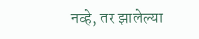नव्हे, तर झालेल्या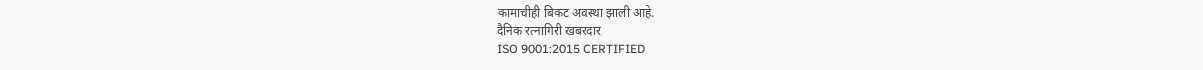कामाचीही बिकट अवस्था झाली आहे.
दैनिक रत्नागिरी खबरदार
ISO 9001:2015 CERTIFIED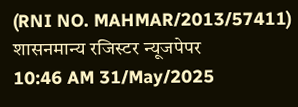(RNI NO. MAHMAR/2013/57411)
शासनमान्य रजिस्टर न्यूजपेपर
10:46 AM 31/May/2025